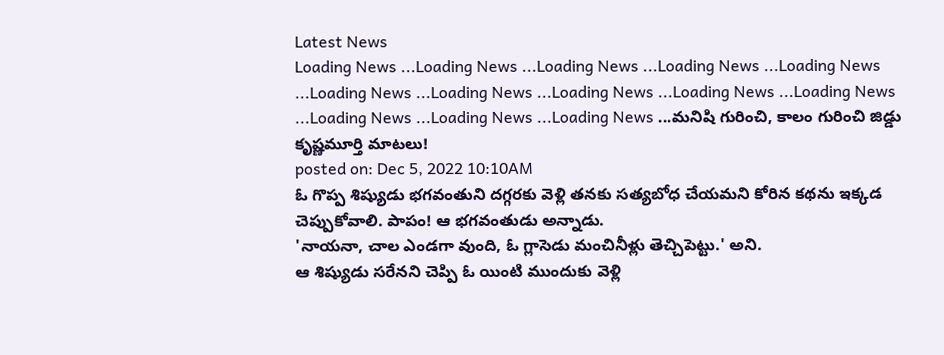Latest News
Loading News ...Loading News ...Loading News ...Loading News ...Loading News ...Loading News ...Loading News ...Loading News ...Loading News ...Loading News ...Loading News ...Loading News ...Loading News ...మనిషి గురించి, కాలం గురించి జిడ్డు కృష్ణమూర్తి మాటలు!
posted on: Dec 5, 2022 10:10AM
ఓ గొప్ప శిష్యుడు భగవంతుని దగ్గరకు వెళ్లి తనకు సత్యబోధ చేయమని కోరిన కథను ఇక్కడ చెప్పుకోవాలి. పాపం! ఆ భగవంతుడు అన్నాడు.
'నాయనా, చాల ఎండగా వుంది, ఓ గ్లాసెడు మంచినీళ్లు తెచ్చిపెట్టు.' అని.
ఆ శిష్యుడు సరేనని చెప్పి ఓ యింటి ముందుకు వెళ్లి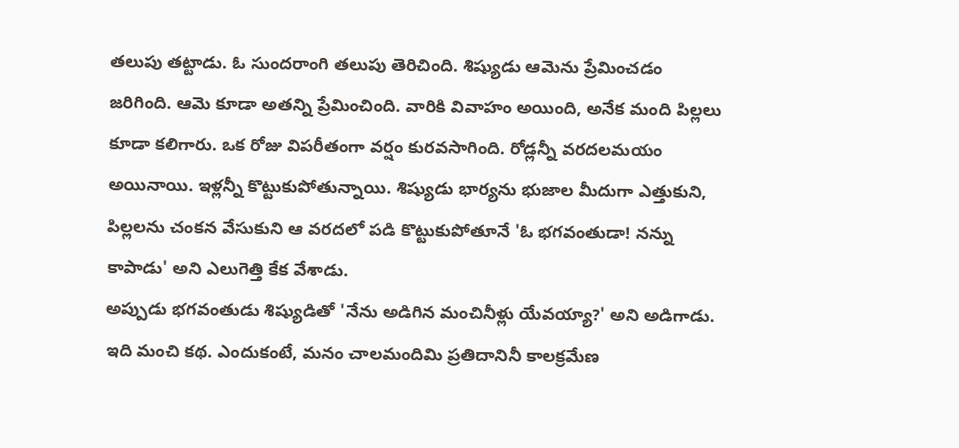తలుపు తట్టాడు. ఓ సుందరాంగి తలుపు తెరిచింది. శిష్యుడు ఆమెను ప్రేమించడం జరిగింది. ఆమె కూడా అతన్ని ప్రేమించింది. వారికి వివాహం అయింది, అనేక మంది పిల్లలు కూడా కలిగారు. ఒక రోజు విపరీతంగా వర్షం కురవసాగింది. రోడ్లన్నీ వరదలమయం అయినాయి. ఇళ్లన్నీ కొట్టుకుపోతున్నాయి. శిష్యుడు భార్యను భుజాల మీదుగా ఎత్తుకుని, పిల్లలను చంకన వేసుకుని ఆ వరదలో పడి కొట్టుకుపోతూనే 'ఓ భగవంతుడా! నన్ను కాపాడు' అని ఎలుగెత్తి కేక వేశాడు.
అప్పుడు భగవంతుడు శిష్యుడితో 'నేను అడిగిన మంచినీళ్లు యేవయ్యా?' అని అడిగాడు.
ఇది మంచి కథ. ఎందుకంటే, మనం చాలమందిమి ప్రతిదానినీ కాలక్రమేణ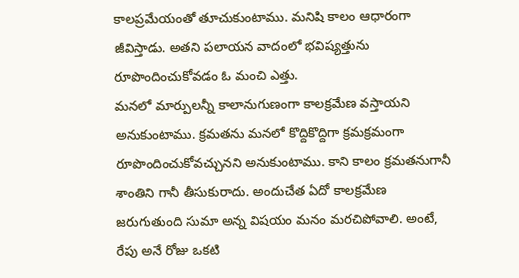కాలప్రమేయంతో తూచుకుంటాము. మనిషి కాలం ఆధారంగా జీవిస్తాడు. అతని పలాయన వాదంలో భవిష్యత్తును రూపొందించుకోవడం ఓ మంచి ఎత్తు.
మనలో మార్పులన్నీ కాలానుగుణంగా కాలక్రమేణ వస్తాయని అనుకుంటాము. క్రమతను మనలో కొద్దికొద్దిగా క్రమక్రమంగా రూపొందించుకోవచ్చునని అనుకుంటాము. కాని కాలం క్రమతనుగానీ శాంతిని గానీ తీసుకురాదు. అందుచేత ఏదో కాలక్రమేణ జరుగుతుంది సుమా అన్న విషయం మనం మరచిపోవాలి. అంటే, రేపు అనే రోజు ఒకటి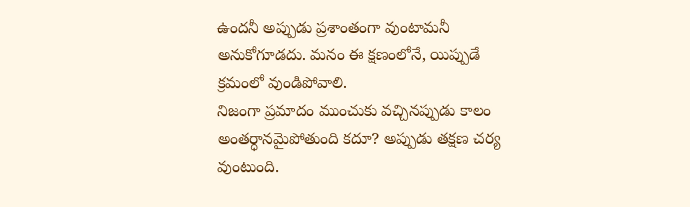ఉందనీ అప్పుడు ప్రశాంతంగా వుంటామనీ అనుకోగూడదు. మనం ఈ క్షణంలోనే, యిప్పుడే క్రమంలో వుండిపోవాలి.
నిజంగా ప్రమాదం ముంచుకు వచ్చినప్పుడు కాలం అంతర్ధానమైపోతుంది కదూ? అప్పుడు తక్షణ చర్య వుంటుంది.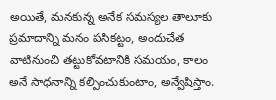అయితే, మనకున్న అనేక సమస్యల తాలూకు ప్రమాదాన్ని మనం పసికట్టం, అందుచేత వాటినుంచి తట్టుకోవటానికి సమయం, కాలం అనే సాధనాన్ని కల్పించుకుంటాం, అన్వేషిస్తాం.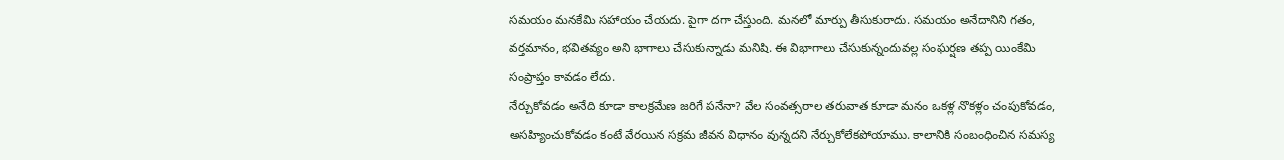సమయం మనకేమి సహాయం చేయదు. పైగా దగా చేస్తుంది. మనలో మార్పు తీసుకురాదు. సమయం అనేదానిని గతం, వర్తమానం, భవితవ్యం అని భాగాలు చేసుకున్నాడు మనిషి. ఈ విభాగాలు చేసుకున్నందువల్ల సంఘర్షణ తప్ప యింకేమి సంప్రాప్తం కావడం లేదు.
నేర్చుకోవడం అనేది కూడా కాలక్రమేణ జరిగే పనేనా? వేల సంవత్సరాల తరువాత కూడా మనం ఒకళ్ల నొకళ్లం చంపుకోవడం, అసహ్యించుకోవడం కంటే వేరయిన సక్రమ జీవన విధానం వున్నదని నేర్చుకోలేకపోయాము. కాలానికి సంబంధించిన సమస్య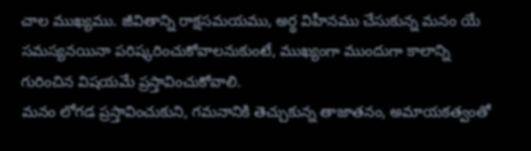చాల ముఖ్యము. జీవితాన్ని రాక్షసమయము, అర్థ విహీనము చేసుకున్న మనం యే సమస్యనయినా పరిష్కరించుకోవాలనుకుంటే, ముఖ్యంగా ముందుగా కాలాన్ని గురించిన విషయమే ప్రస్తావించుకోవాలి.
మనం లోగడ ప్రస్తావించుకుని, గమనానికి తెచ్చుకున్న తాజాతనం, అమాయకత్వంతో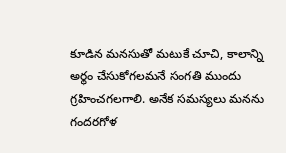కూడిన మనసుతో మటుకే చూచి, కాలాన్ని అర్థం చేసుకోగలమనే సంగతి ముందు గ్రహించగలగాలి. అనేక సమస్యలు మనను గందరగోళ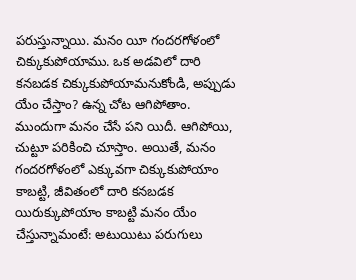పరుస్తున్నాయి. మనం యీ గందరగోళంలో చిక్కుకుపోయాము. ఒక అడవిలో దారి కనబడక చిక్కుకుపోయామనుకోండి, అప్పుడు యేం చేస్తాం? ఉన్న చోట ఆగిపోతాం. ముందుగా మనం చేసే పని యిదీ. ఆగిపోయి, చుట్టూ పరికించి చూస్తాం. అయితే, మనం గందరగోళంలో ఎక్కువగా చిక్కుకుపోయాం కాబట్టి, జీవితంలో దారి కనబడక యిరుక్కుపోయాం కాబట్టి మనం యేం చేస్తున్నామంటే: అటుయిటు పరుగులు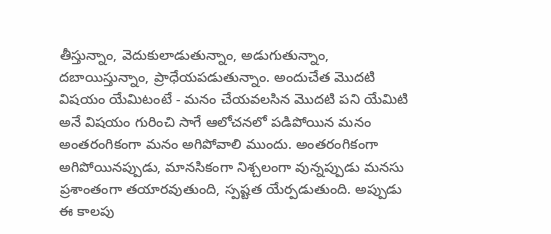తీస్తున్నాం, వెదుకులాడుతున్నాం, అడుగుతున్నాం, దబాయిస్తున్నాం, ప్రాధేయపడుతున్నాం. అందుచేత మొదటి విషయం యేమిటంటే - మనం చేయవలసిన మొదటి పని యేమిటి అనే విషయం గురించి సాగే ఆలోచనలో పడిపోయిన మనం అంతరంగికంగా మనం అగిపోవాలి ముందు. అంతరంగికంగా అగిపోయినప్పుడు, మానసికంగా నిశ్చలంగా వున్నప్పుడు మనసు ప్రశాంతంగా తయారవుతుంది, స్పష్టత యేర్పడుతుంది. అప్పుడు ఈ కాలపు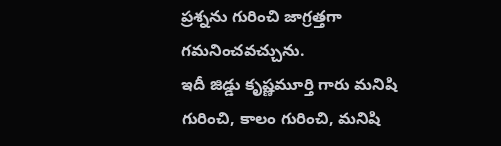ప్రశ్నను గురించి జాగ్రత్తగా గమనించవచ్చును.
ఇదీ జిడ్డు కృష్ణమూర్తి గారు మనిషి గురించి, కాలం గురించి, మనిషి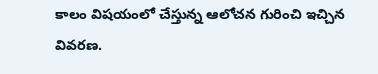కాలం విషయంలో చేస్తున్న ఆలోచన గురించి ఇచ్చిన వివరణ.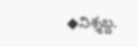◆నిశ్శబ్ద.